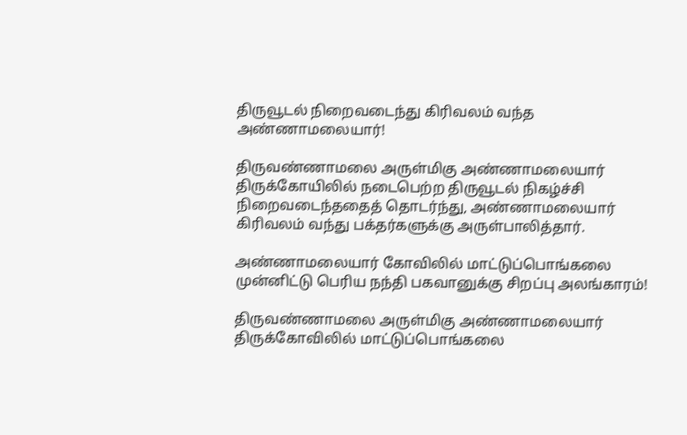திருவூடல் நிறைவடைந்து கிரிவலம் வந்த அண்ணாமலையார்!

திருவண்ணாமலை அருள்மிகு அண்ணாமலையார் திருக்கோயிலில் நடைபெற்ற திருவூடல் நிகழ்ச்சி நிறைவடைந்ததைத் தொடர்ந்து, அண்ணாமலையார் கிரிவலம் வந்து பக்தர்களுக்கு அருள்பாலித்தார்.

அண்ணாமலையார் கோவிலில் மாட்டுப்பொங்கலை முன்னிட்டு பெரிய நந்தி பகவானுக்கு சிறப்பு அலங்காரம்!

திருவண்ணாமலை அருள்மிகு அண்ணாமலையார் திருக்கோவிலில் மாட்டுப்பொங்கலை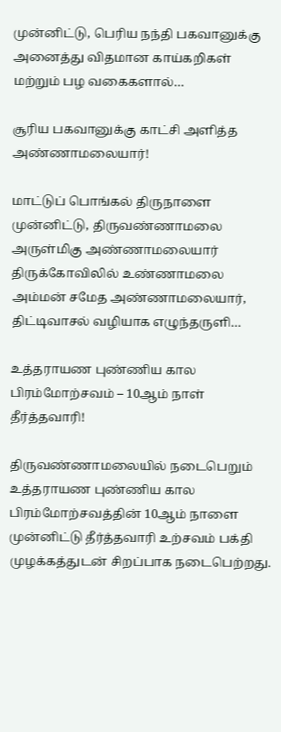முன்னிட்டு, பெரிய நந்தி பகவானுக்கு அனைத்து விதமான காய்கறிகள் மற்றும் பழ வகைகளால்…

சூரிய பகவானுக்கு காட்சி அளித்த அண்ணாமலையார்!

மாட்டுப் பொங்கல் திருநாளை முன்னிட்டு, திருவண்ணாமலை அருள்மிகு அண்ணாமலையார் திருக்கோவிலில் உண்ணாமலை அம்மன் சமேத அண்ணாமலையார், திட்டிவாசல் வழியாக எழுந்தருளி…

உத்தராயண புண்ணிய கால பிரம்மோற்சவம் – 10ஆம் நாள் தீர்த்தவாரி!

திருவண்ணாமலையில் நடைபெறும் உத்தராயண புண்ணிய கால பிரம்மோற்சவத்தின் 10ஆம் நாளை முன்னிட்டு தீர்த்தவாரி உற்சவம் பக்தி முழக்கத்துடன் சிறப்பாக நடைபெற்றது.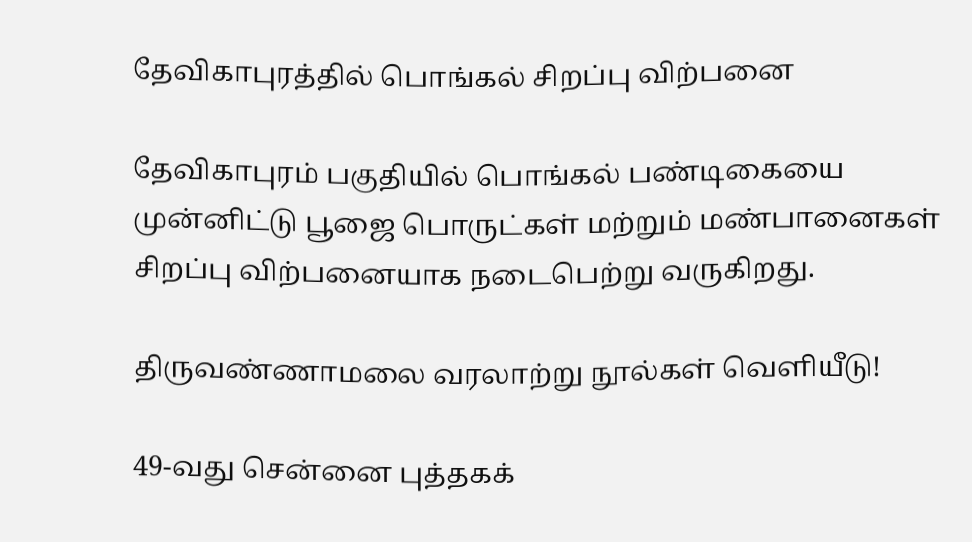தேவிகாபுரத்தில் பொங்கல் சிறப்பு விற்பனை

தேவிகாபுரம் பகுதியில் பொங்கல் பண்டிகையை முன்னிட்டு பூஜை பொருட்கள் மற்றும் மண்பானைகள் சிறப்பு விற்பனையாக நடைபெற்று வருகிறது.

திருவண்ணாமலை வரலாற்று நூல்கள் வெளியீடு!

49-வது சென்னை புத்தகக்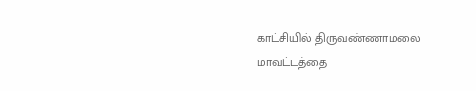காட்சியில் திருவண்ணாமலை மாவட்டத்தை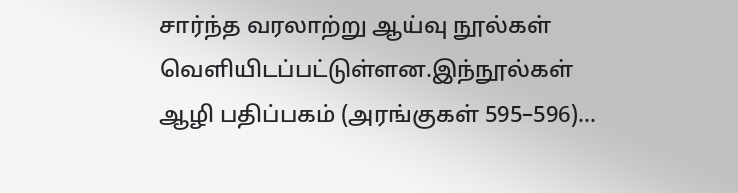சார்ந்த வரலாற்று ஆய்வு நூல்கள் வெளியிடப்பட்டுள்ளன.இந்நூல்கள் ஆழி பதிப்பகம் (அரங்குகள் 595–596)…